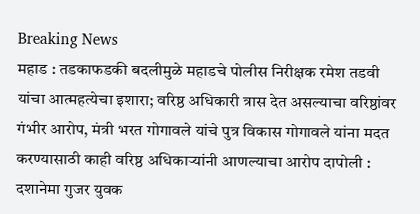Breaking News
महाड : तडकाफडकी बदलीमुळे महाडचे पोलीस निरीक्षक रमेश तडवी यांचा आत्महत्येचा इशारा; वरिष्ठ अधिकारी त्रास देत असल्याचा वरिष्ठांवर गंभीर आरोप, मंत्री भरत गोगावले यांचे पुत्र विकास गोगावले यांना मदत करण्यासाठी काही वरिष्ठ अधिकाऱ्यांनी आणल्याचा आरोप दापोली : दशानेमा गुजर युवक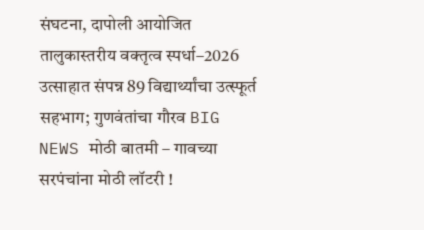संघटना, दापोली आयोजित तालुकास्तरीय वक्तृत्व स्पर्धा–2026 उत्साहात संपन्न 89 विद्यार्थ्यांचा उत्स्फूर्त सहभाग; गुणवंतांचा गौरव BIG NEWS मोठी बातमी – गावच्या सरपंचांना मोठी लॉटरी !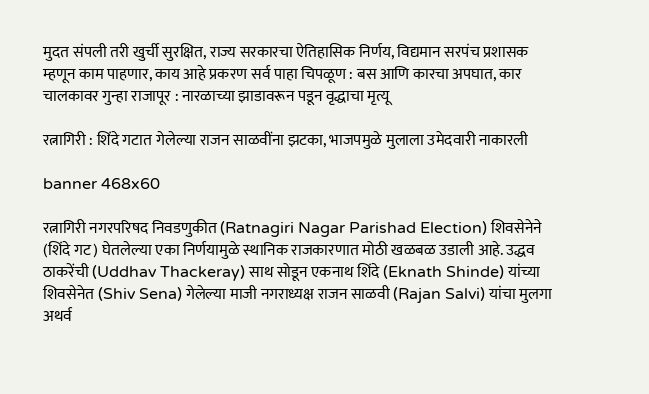मुदत संपली तरी खुर्ची सुरक्षित, राज्य सरकारचा ऐतिहासिक निर्णय, विद्यमान सरपंच प्रशासक म्हणून काम पाहणार, काय आहे प्रकरण सर्व पाहा चिपळूण : बस आणि कारचा अपघात, कार चालकावर गुन्हा राजापूर : नारळाच्या झाडावरून पडून वृद्धाचा मृत्यू

रत्नागिरी : शिंदे गटात गेलेल्या राजन साळवींना झटका, भाजपमुळे मुलाला उमेदवारी नाकारली

banner 468x60

रत्नागिरी नगरपरिषद निवडणुकीत (Ratnagiri Nagar Parishad Election) शिवसेनेने (शिंदे गट) घेतलेल्या एका निर्णयामुळे स्थानिक राजकारणात मोठी खळबळ उडाली आहे. उद्धव ठाकरेंची (Uddhav Thackeray) साथ सोडून एकनाथ शिंदे (Eknath Shinde) यांच्या शिवसेनेत (Shiv Sena) गेलेल्या माजी नगराध्यक्ष राजन साळवी (Rajan Salvi) यांचा मुलगा अथर्व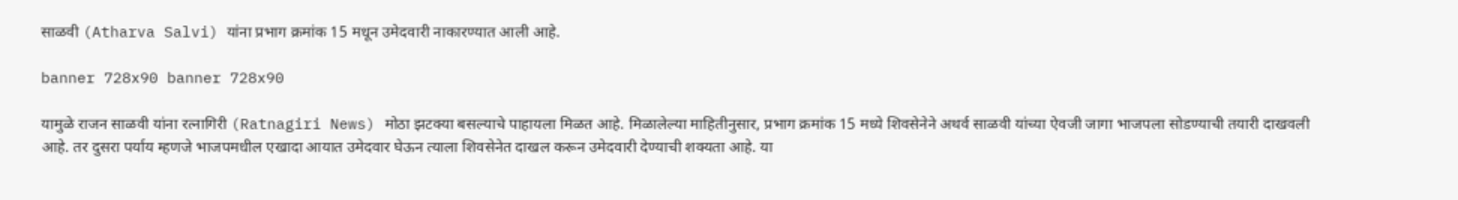साळवी (Atharva Salvi) यांना प्रभाग क्रमांक 15 मधून उमेदवारी नाकारण्यात आली आहे.

banner 728x90 banner 728x90

यामुळे राजन साळवी यांना रत्नागिरी (Ratnagiri News) मोठा झटक्या बसल्याचे पाहायला मिळत आहे. मिळालेल्या माहितीनुसार, प्रभाग क्रमांक 15 मध्ये शिवसेनेने अथर्व साळवी यांच्या ऐवजी जागा भाजपला सोडण्याची तयारी दाखवली आहे. तर दुसरा पर्याय म्हणजे भाजपमधील एखादा आयात उमेदवार घेऊन त्याला शिवसेनेत दाखल करून उमेदवारी देण्याची शक्यता आहे. या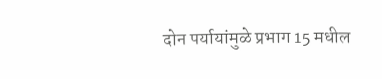दोन पर्यायांमुळे प्रभाग 15 मधील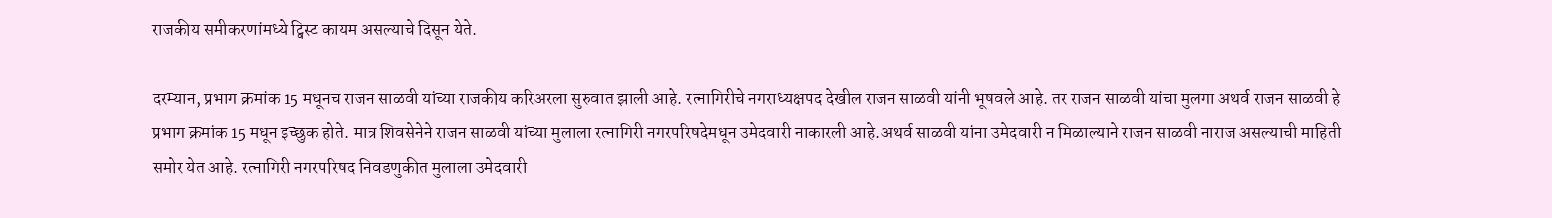राजकीय समीकरणांमध्ये ट्विस्ट कायम असल्याचे दिसून येते.

दरम्यान, प्रभाग क्रमांक 15 मधूनच राजन साळवी यांच्या राजकीय करिअरला सुरुवात झाली आहे. रत्नागिरीचे नगराध्यक्षपद देखील राजन साळवी यांनी भूषवले आहे. तर राजन साळवी यांचा मुलगा अथर्व राजन साळवी हे प्रभाग क्रमांक 15 मधून इच्छुक होते. मात्र शिवसेनेने राजन साळवी यांच्या मुलाला रत्नागिरी नगरपरिषदेमधून उमेदवारी नाकारली आहे.अथर्व साळवी यांना उमेदवारी न मिळाल्याने राजन साळवी नाराज असल्याची माहिती समोर येत आहे. रत्नागिरी नगरपरिषद निवडणुकीत मुलाला उमेदवारी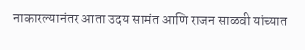नाकारल्यानंतर आता उदय सामंत आणि राजन साळवी यांच्यात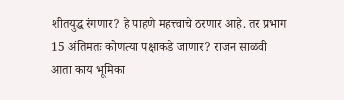शीतयुद्ध रंगणार? हे पाहणे महत्त्वाचे ठरणार आहे. तर प्रभाग 15 अंतिमतः कोणत्या पक्षाकडे जाणार? राजन साळवी आता काय भूमिका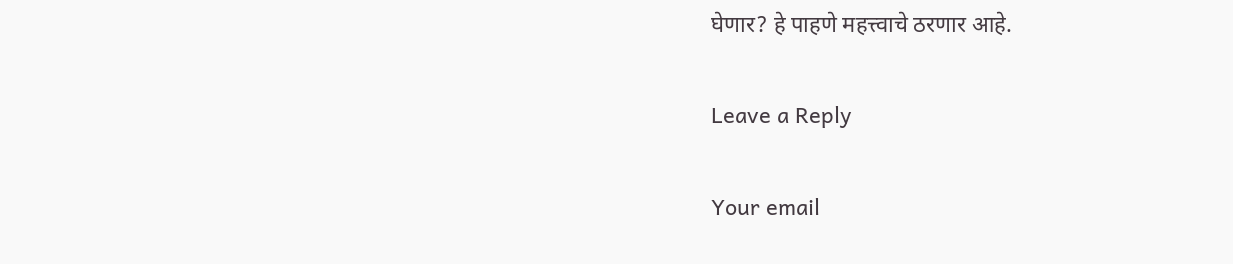घेणार? हे पाहणे महत्त्वाचे ठरणार आहे.

Leave a Reply

Your email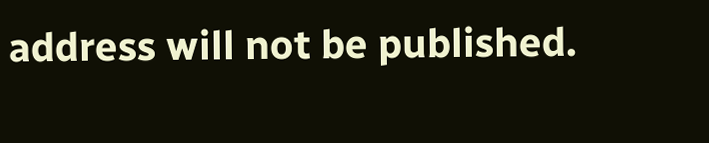address will not be published.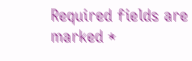Required fields are marked *